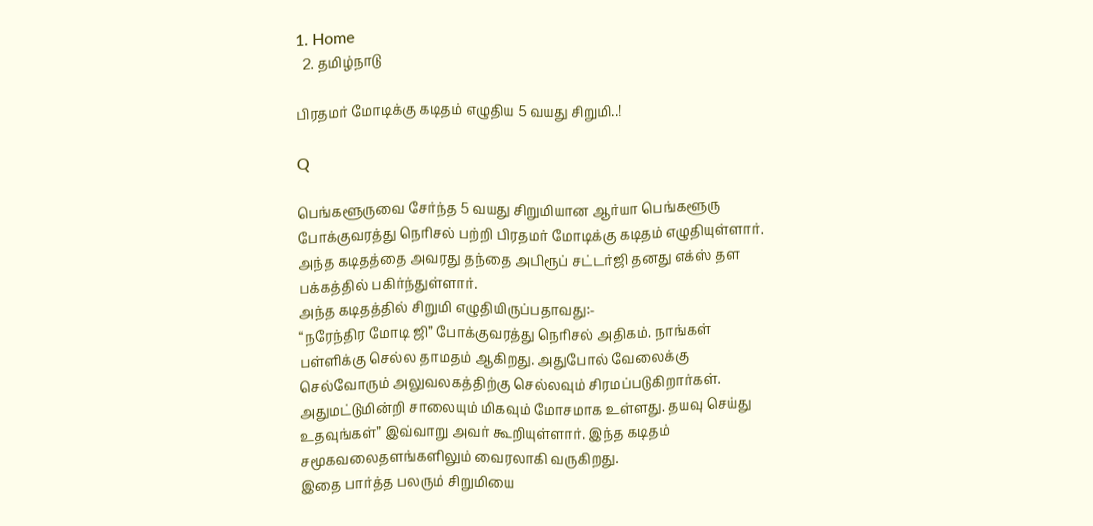1. Home
  2. தமிழ்நாடு

பிரதமர் மோடிக்கு கடிதம் எழுதிய 5 வயது சிறுமி..!

Q

பெங்களூருவை சேர்ந்த 5 வயது சிறுமியான ஆர்யா பெங்களூரு போக்குவரத்து நெரிசல் பற்றி பிரதமர் மோடிக்கு கடிதம் எழுதியுள்ளார். அந்த கடிதத்தை அவரது தந்தை அபிரூப் சட்டர்ஜி தனது எக்ஸ் தள பக்கத்தில் பகிர்ந்துள்ளார்.
அந்த கடிதத்தில் சிறுமி எழுதியிருப்பதாவது:-
“நரேந்திர மோடி ஜி” போக்குவரத்து நெரிசல் அதிகம். நாங்கள் பள்ளிக்கு செல்ல தாமதம் ஆகிறது. அதுபோல் வேலைக்கு செல்வோரும் அலுவலகத்திற்கு செல்லவும் சிரமப்படுகிறார்கள். அதுமட்டுமின்றி சாலையும் மிகவும் மோசமாக உள்ளது. தயவு செய்து உதவுங்கள்” இவ்வாறு அவர் கூறியுள்ளார். இந்த கடிதம் சமூகவலைதளங்களிலும் வைரலாகி வருகிறது.
இதை பார்த்த பலரும் சிறுமியை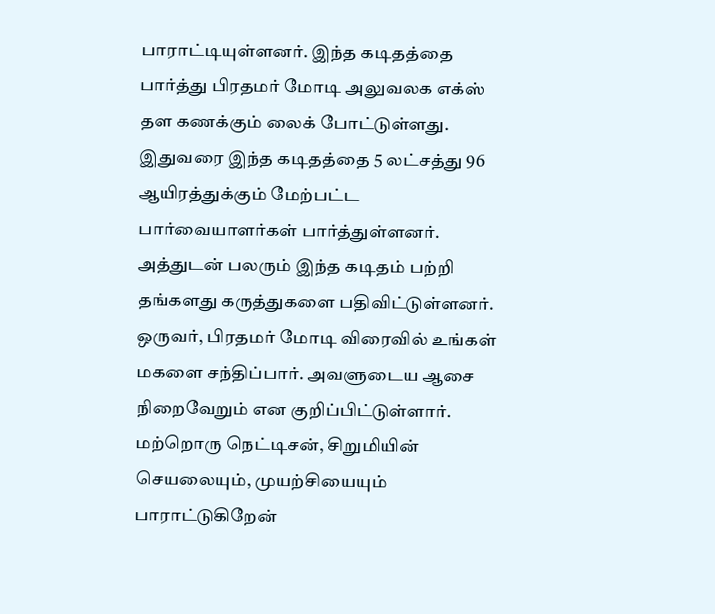பாராட்டியுள்ளனர். இந்த கடிதத்தை பார்த்து பிரதமர் மோடி அலுவலக எக்ஸ் தள கணக்கும் லைக் போட்டுள்ளது. இதுவரை இந்த கடிதத்தை 5 லட்சத்து 96 ஆயிரத்துக்கும் மேற்பட்ட பார்வையாளர்கள் பார்த்துள்ளனர். அத்துடன் பலரும் இந்த கடிதம் பற்றி தங்களது கருத்துகளை பதிவிட்டுள்ளனர். ஒருவர், பிரதமர் மோடி விரைவில் உங்கள் மகளை சந்திப்பார். அவளுடைய ஆசை நிறைவேறும் என குறிப்பிட்டுள்ளார். மற்றொரு நெட்டிசன், சிறுமியின் செயலையும், முயற்சியையும் பாராட்டுகிறேன்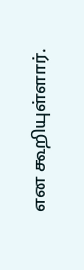என கூறியுள்ளார்.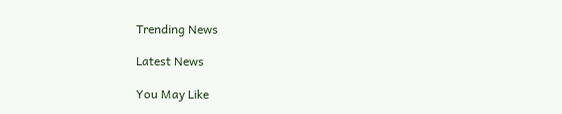Trending News

Latest News

You May Like